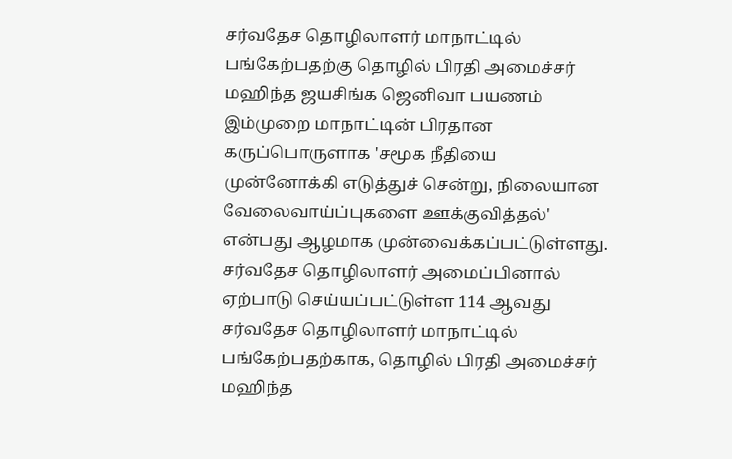சர்வதேச தொழிலாளர் மாநாட்டில் பங்கேற்பதற்கு தொழில் பிரதி அமைச்சர் மஹிந்த ஜயசிங்க ஜெனிவா பயணம்
இம்முறை மாநாட்டின் பிரதான கருப்பொருளாக 'சமூக நீதியை முன்னோக்கி எடுத்துச் சென்று, நிலையான வேலைவாய்ப்புகளை ஊக்குவித்தல்' என்பது ஆழமாக முன்வைக்கப்பட்டுள்ளது.
சர்வதேச தொழிலாளர் அமைப்பினால் ஏற்பாடு செய்யப்பட்டுள்ள 114 ஆவது சர்வதேச தொழிலாளர் மாநாட்டில் பங்கேற்பதற்காக, தொழில் பிரதி அமைச்சர் மஹிந்த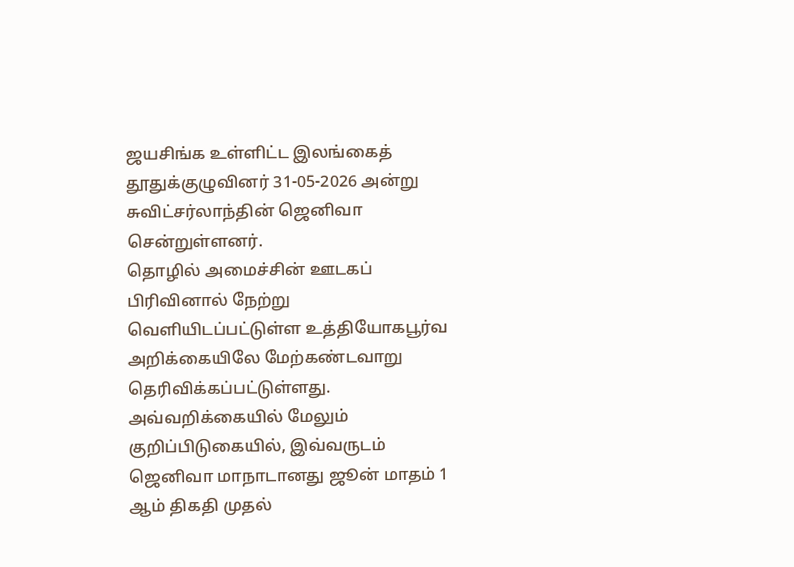ஜயசிங்க உள்ளிட்ட இலங்கைத் தூதுக்குழுவினர் 31-05-2026 அன்று சுவிட்சர்லாந்தின் ஜெனிவா சென்றுள்ளனர்.
தொழில் அமைச்சின் ஊடகப் பிரிவினால் நேற்று வெளியிடப்பட்டுள்ள உத்தியோகபூர்வ அறிக்கையிலே மேற்கண்டவாறு தெரிவிக்கப்பட்டுள்ளது.
அவ்வறிக்கையில் மேலும் குறிப்பிடுகையில், இவ்வருடம் ஜெனிவா மாநாடானது ஜூன் மாதம் 1 ஆம் திகதி முதல்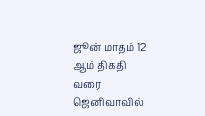ஜூன் மாதம் 12 ஆம் திகதி வரை ஜெனிவாவில்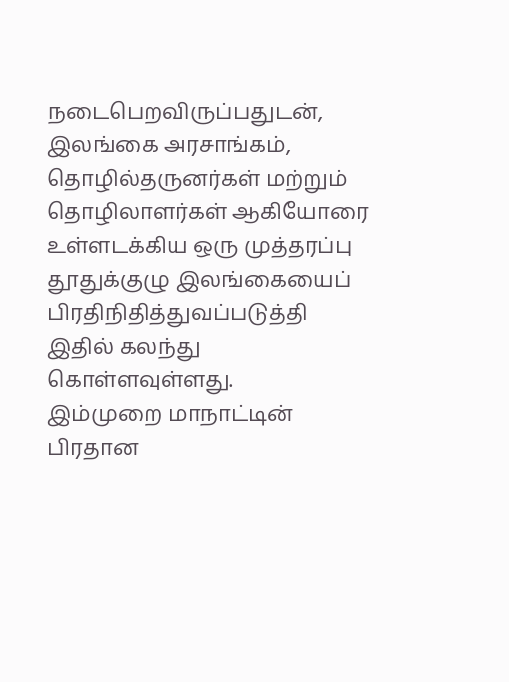நடைபெறவிருப்பதுடன், இலங்கை அரசாங்கம், தொழில்தருனர்கள் மற்றும் தொழிலாளர்கள் ஆகியோரை உள்ளடக்கிய ஒரு முத்தரப்பு தூதுக்குழு இலங்கையைப் பிரதிநிதித்துவப்படுத்தி இதில் கலந்து கொள்ளவுள்ளது.
இம்முறை மாநாட்டின் பிரதான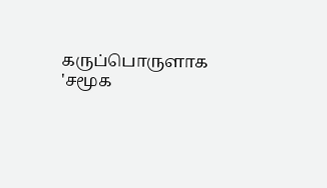கருப்பொருளாக 'சமூக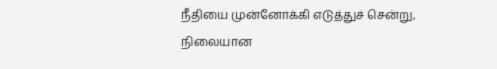நீதியை முன்னோக்கி எடுத்துச் சென்று, நிலையான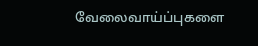வேலைவாய்ப்புகளை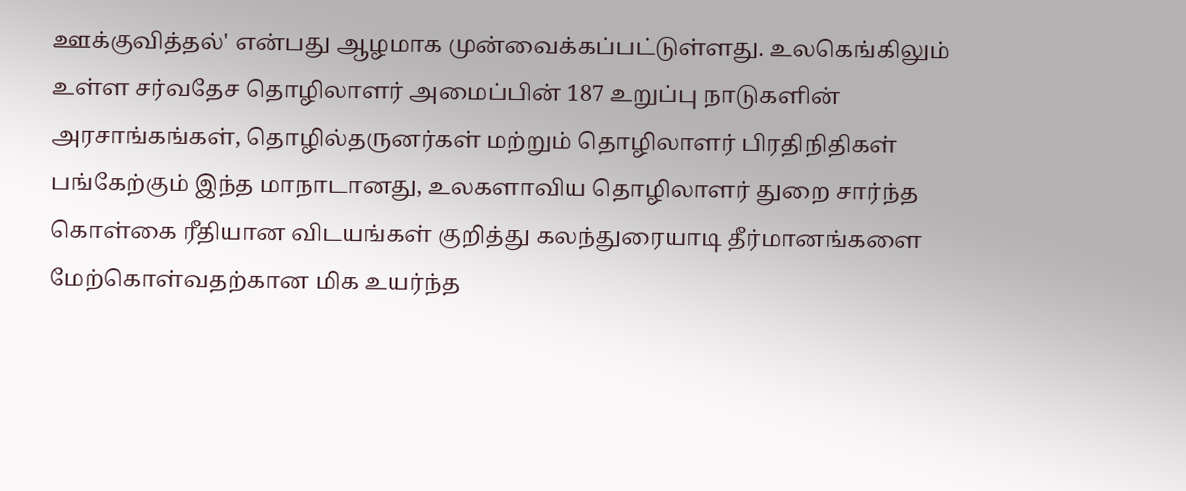ஊக்குவித்தல்' என்பது ஆழமாக முன்வைக்கப்பட்டுள்ளது. உலகெங்கிலும் உள்ள சர்வதேச தொழிலாளர் அமைப்பின் 187 உறுப்பு நாடுகளின் அரசாங்கங்கள், தொழில்தருனர்கள் மற்றும் தொழிலாளர் பிரதிநிதிகள் பங்கேற்கும் இந்த மாநாடானது, உலகளாவிய தொழிலாளர் துறை சார்ந்த கொள்கை ரீதியான விடயங்கள் குறித்து கலந்துரையாடி தீர்மானங்களை மேற்கொள்வதற்கான மிக உயர்ந்த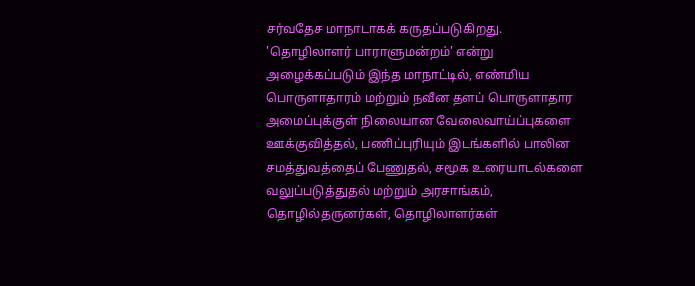சர்வதேச மாநாடாகக் கருதப்படுகிறது.
'தொழிலாளர் பாராளுமன்றம்' என்று அழைக்கப்படும் இந்த மாநாட்டில், எண்மிய பொருளாதாரம் மற்றும் நவீன தளப் பொருளாதார அமைப்புக்குள் நிலையான வேலைவாய்ப்புகளை ஊக்குவித்தல், பணிப்புரியும் இடங்களில் பாலின சமத்துவத்தைப் பேணுதல், சமூக உரையாடல்களை வலுப்படுத்துதல் மற்றும் அரசாங்கம், தொழில்தருனர்கள், தொழிலாளர்கள்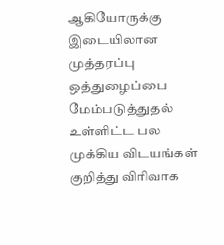ஆகியோருக்கு இடையிலான முத்தரப்பு ஒத்துழைப்பை மேம்படுத்துதல் உள்ளிட்ட பல முக்கிய விடயங்கள் குறித்து விரிவாக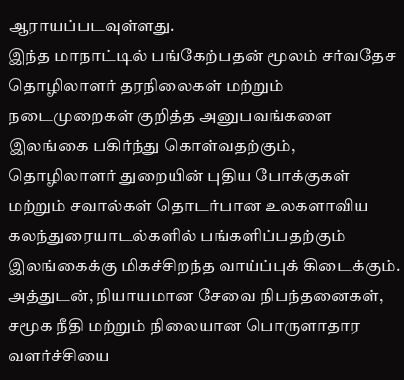ஆராயப்படவுள்ளது.
இந்த மாநாட்டில் பங்கேற்பதன் மூலம் சர்வதேச தொழிலாளர் தரநிலைகள் மற்றும் நடைமுறைகள் குறித்த அனுபவங்களை இலங்கை பகிர்ந்து கொள்வதற்கும், தொழிலாளர் துறையின் புதிய போக்குகள் மற்றும் சவால்கள் தொடர்பான உலகளாவிய கலந்துரையாடல்களில் பங்களிப்பதற்கும் இலங்கைக்கு மிகச்சிறந்த வாய்ப்புக் கிடைக்கும். அத்துடன், நியாயமான சேவை நிபந்தனைகள், சமூக நீதி மற்றும் நிலையான பொருளாதார வளர்ச்சியை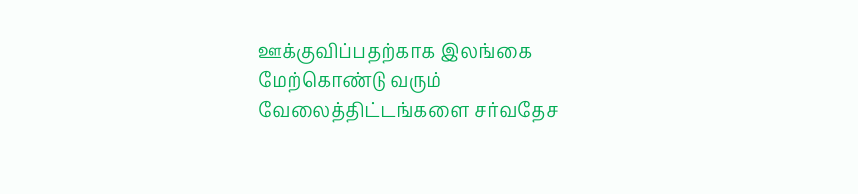ஊக்குவிப்பதற்காக இலங்கை மேற்கொண்டு வரும் வேலைத்திட்டங்களை சர்வதேச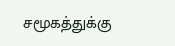சமூகத்துக்கு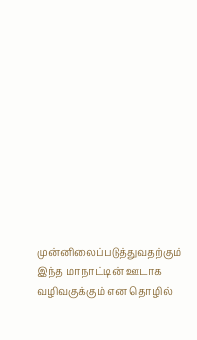முன்னிலைப்படுத்துவதற்கும் இந்த மாநாட்டின் ஊடாக வழிவகுக்கும் என தொழில்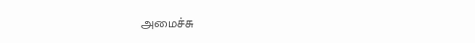அமைச்சு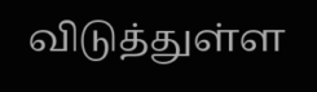விடுத்துள்ள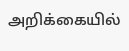அறிக்கையில்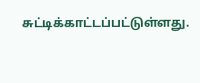சுட்டிக்காட்டப்பட்டுள்ளது.